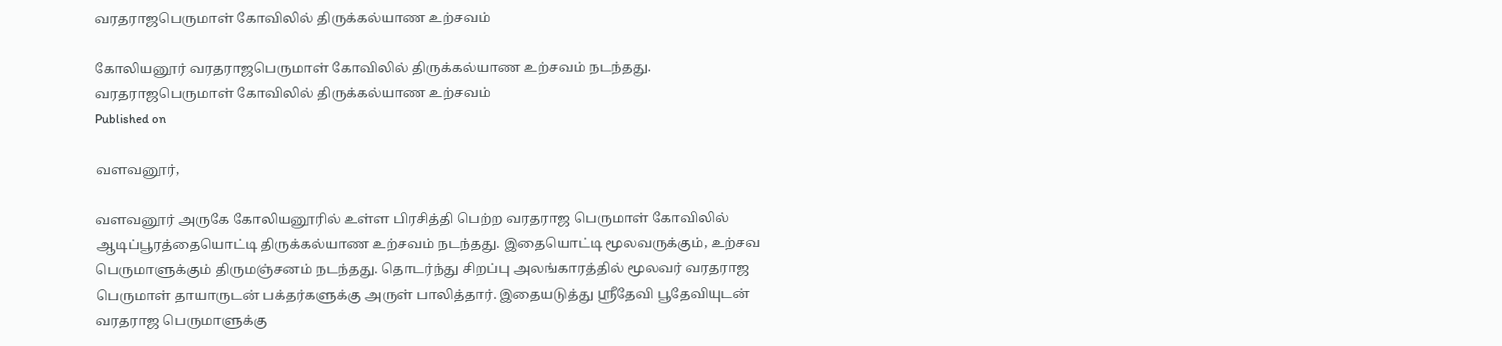வரதராஜபெருமாள் கோவிலில் திருக்கல்யாண உற்சவம்

கோலியனூர் வரதராஜபெருமாள் கோவிலில் திருக்கல்யாண உற்சவம் நடந்தது.
வரதராஜபெருமாள் கோவிலில் திருக்கல்யாண உற்சவம்
Published on

வளவனூர்,

வளவனூர் அருகே கோலியனூரில் உள்ள பிரசித்தி பெற்ற வரதராஜ பெருமாள் கோவிலில் ஆடிப்பூரத்தையொட்டி திருக்கல்யாண உற்சவம் நடந்தது. இதையொட்டி மூலவருக்கும், உற்சவ பெருமாளுக்கும் திருமஞ்சனம் நடந்தது. தொடர்ந்து சிறப்பு அலங்காரத்தில் மூலவர் வரதராஜ பெருமாள் தாயாருடன் பக்தர்களுக்கு அருள் பாலித்தார். இதையடுத்து ஸ்ரீதேவி பூதேவியுடன் வரதராஜ பெருமாளுக்கு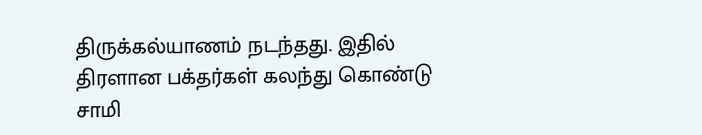திருக்கல்யாணம் நடந்தது. இதில் திரளான பக்தர்கள் கலந்து கொண்டு சாமி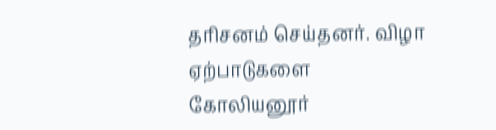தரிசனம் செய்தனர். விழா ஏற்பாடுகளை கோலியனூர்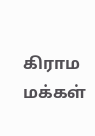கிராம மக்கள்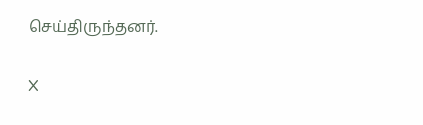செய்திருந்தனர்.

X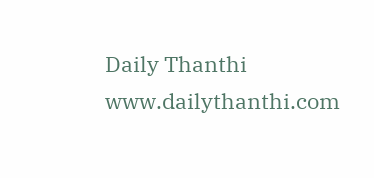Daily Thanthi
www.dailythanthi.com